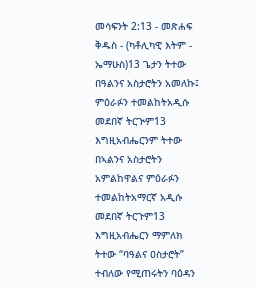መሳፍንት 2:13 - መጽሐፍ ቅዱስ - (ካቶሊካዊ እትም - ኤማሁስ)13 ጌታን ትተው በዓልንና አስታሮትን አመለኩ፤ ምዕራፉን ተመልከትአዲሱ መደበኛ ትርጒም13 እግዚአብሔርንም ትተው በኣልንና አስታሮትን አምልከዋልና ምዕራፉን ተመልከትአማርኛ አዲሱ መደበኛ ትርጉም13 እግዚአብሔርን ማምለክ ትተው “ባዓልና ዐስታሮት” ተብለው የሚጠሩትን ባዕዳን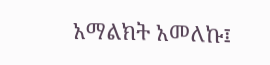አማልክት አመለኩ፤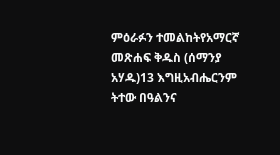ምዕራፉን ተመልከትየአማርኛ መጽሐፍ ቅዱስ (ሰማንያ አሃዱ)13 እግዚአብሔርንም ትተው በዓልንና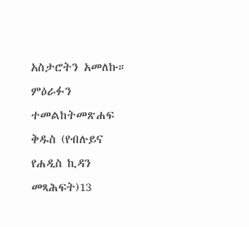አስታሮትን አመለኩ። ምዕራፉን ተመልከትመጽሐፍ ቅዱስ (የብሉይና የሐዲስ ኪዳን መጻሕፍት)13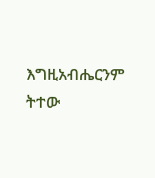እግዚአብሔርንም ትተው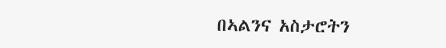በኣልንና አስታሮትን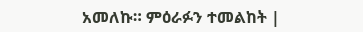አመለኩ። ምዕራፉን ተመልከት |